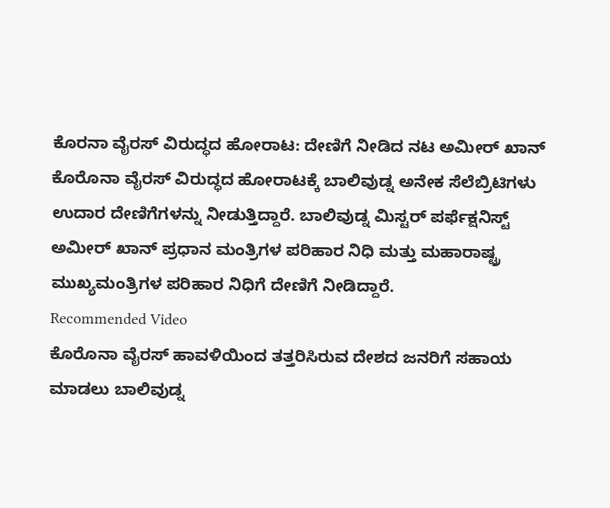ಕೊರನಾ ವೈರಸ್ ವಿರುದ್ಧದ ಹೋರಾಟ: ದೇಣಿಗೆ ನೀಡಿದ ನಟ ಅಮೀರ್ ಖಾನ್
ಕೊರೊನಾ ವೈರಸ್ ವಿರುದ್ಧದ ಹೋರಾಟಕ್ಕೆ ಬಾಲಿವುಡ್ನ ಅನೇಕ ಸೆಲೆಬ್ರಿಟಿಗಳು ಉದಾರ ದೇಣಿಗೆಗಳನ್ನು ನೀಡುತ್ತಿದ್ದಾರೆ. ಬಾಲಿವುಡ್ನ ಮಿಸ್ಟರ್ ಪರ್ಫೆಕ್ಷನಿಸ್ಟ್ ಅಮೀರ್ ಖಾನ್ ಪ್ರಧಾನ ಮಂತ್ರಿಗಳ ಪರಿಹಾರ ನಿಧಿ ಮತ್ತು ಮಹಾರಾಷ್ಟ್ರ ಮುಖ್ಯಮಂತ್ರಿಗಳ ಪರಿಹಾರ ನಿಧಿಗೆ ದೇಣಿಗೆ ನೀಡಿದ್ದಾರೆ.
Recommended Video
ಕೊರೊನಾ ವೈರಸ್ ಹಾವಳಿಯಿಂದ ತತ್ತರಿಸಿರುವ ದೇಶದ ಜನರಿಗೆ ಸಹಾಯ ಮಾಡಲು ಬಾಲಿವುಡ್ನ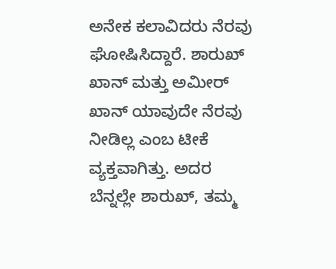ಅನೇಕ ಕಲಾವಿದರು ನೆರವು ಘೋಷಿಸಿದ್ದಾರೆ. ಶಾರುಖ್ ಖಾನ್ ಮತ್ತು ಅಮೀರ್ ಖಾನ್ ಯಾವುದೇ ನೆರವು ನೀಡಿಲ್ಲ ಎಂಬ ಟೀಕೆ ವ್ಯಕ್ತವಾಗಿತ್ತು. ಅದರ ಬೆನ್ನಲ್ಲೇ ಶಾರುಖ್, ತಮ್ಮ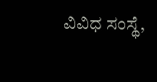ವಿವಿಧ ಸಂಸ್ಥೆ,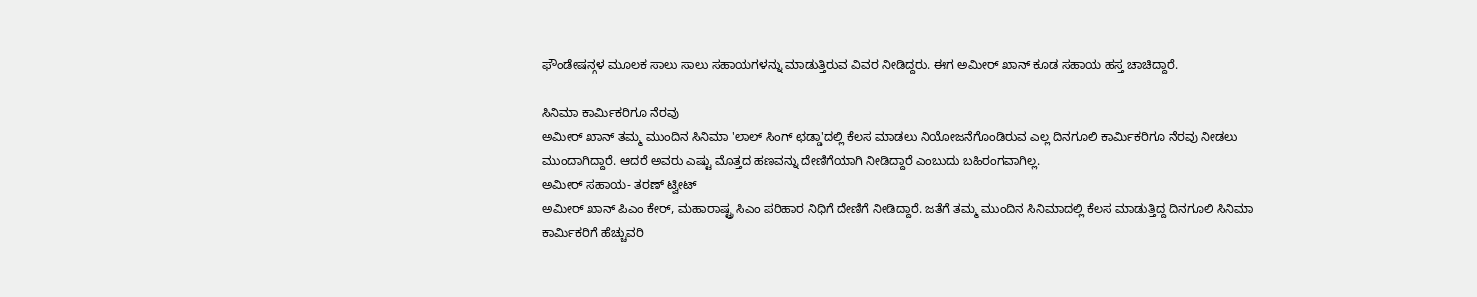ಫೌಂಡೇಷನ್ಗಳ ಮೂಲಕ ಸಾಲು ಸಾಲು ಸಹಾಯಗಳನ್ನು ಮಾಡುತ್ತಿರುವ ವಿವರ ನೀಡಿದ್ದರು. ಈಗ ಅಮೀರ್ ಖಾನ್ ಕೂಡ ಸಹಾಯ ಹಸ್ತ ಚಾಚಿದ್ದಾರೆ.

ಸಿನಿಮಾ ಕಾರ್ಮಿಕರಿಗೂ ನೆರವು
ಅಮೀರ್ ಖಾನ್ ತಮ್ಮ ಮುಂದಿನ ಸಿನಿಮಾ 'ಲಾಲ್ ಸಿಂಗ್ ಛಡ್ಡಾ'ದಲ್ಲಿ ಕೆಲಸ ಮಾಡಲು ನಿಯೋಜನೆಗೊಂಡಿರುವ ಎಲ್ಲ ದಿನಗೂಲಿ ಕಾರ್ಮಿಕರಿಗೂ ನೆರವು ನೀಡಲು ಮುಂದಾಗಿದ್ದಾರೆ. ಆದರೆ ಅವರು ಎಷ್ಟು ಮೊತ್ತದ ಹಣವನ್ನು ದೇಣಿಗೆಯಾಗಿ ನೀಡಿದ್ದಾರೆ ಎಂಬುದು ಬಹಿರಂಗವಾಗಿಲ್ಲ.
ಅಮೀರ್ ಸಹಾಯ- ತರಣ್ ಟ್ವೀಟ್
ಅಮೀರ್ ಖಾನ್ ಪಿಎಂ ಕೇರ್, ಮಹಾರಾಷ್ಟ್ರ ಸಿಎಂ ಪರಿಹಾರ ನಿಧಿಗೆ ದೇಣಿಗೆ ನೀಡಿದ್ದಾರೆ. ಜತೆಗೆ ತಮ್ಮ ಮುಂದಿನ ಸಿನಿಮಾದಲ್ಲಿ ಕೆಲಸ ಮಾಡುತ್ತಿದ್ದ ದಿನಗೂಲಿ ಸಿನಿಮಾ ಕಾರ್ಮಿಕರಿಗೆ ಹೆಚ್ಚುವರಿ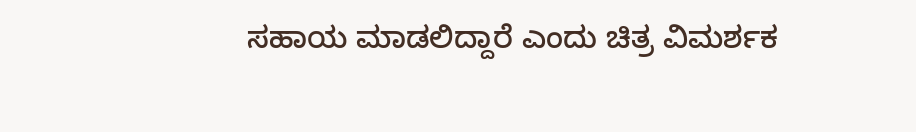ಸಹಾಯ ಮಾಡಲಿದ್ದಾರೆ ಎಂದು ಚಿತ್ರ ವಿಮರ್ಶಕ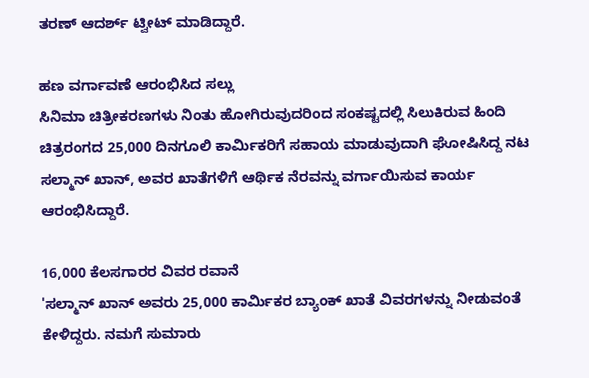ತರಣ್ ಆದರ್ಶ್ ಟ್ವೀಟ್ ಮಾಡಿದ್ದಾರೆ.

ಹಣ ವರ್ಗಾವಣೆ ಆರಂಭಿಸಿದ ಸಲ್ಲು
ಸಿನಿಮಾ ಚಿತ್ರೀಕರಣಗಳು ನಿಂತು ಹೋಗಿರುವುದರಿಂದ ಸಂಕಷ್ಟದಲ್ಲಿ ಸಿಲುಕಿರುವ ಹಿಂದಿ ಚಿತ್ರರಂಗದ 25,000 ದಿನಗೂಲಿ ಕಾರ್ಮಿಕರಿಗೆ ಸಹಾಯ ಮಾಡುವುದಾಗಿ ಘೋಷಿಸಿದ್ದ ನಟ ಸಲ್ಮಾನ್ ಖಾನ್, ಅವರ ಖಾತೆಗಳಿಗೆ ಆರ್ಥಿಕ ನೆರವನ್ನು ವರ್ಗಾಯಿಸುವ ಕಾರ್ಯ ಆರಂಭಿಸಿದ್ದಾರೆ.

16,000 ಕೆಲಸಗಾರರ ವಿವರ ರವಾನೆ
'ಸಲ್ಮಾನ್ ಖಾನ್ ಅವರು 25,000 ಕಾರ್ಮಿಕರ ಬ್ಯಾಂಕ್ ಖಾತೆ ವಿವರಗಳನ್ನು ನೀಡುವಂತೆ ಕೇಳಿದ್ದರು. ನಮಗೆ ಸುಮಾರು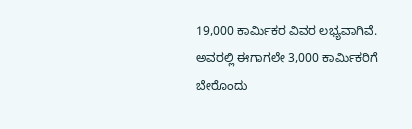19,000 ಕಾರ್ಮಿಕರ ವಿವರ ಲಭ್ಯವಾಗಿವೆ. ಅವರಲ್ಲಿ ಈಗಾಗಲೇ 3,000 ಕಾರ್ಮಿಕರಿಗೆ ಬೇರೊಂದು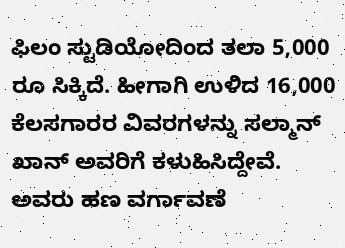ಫಿಲಂ ಸ್ಟುಡಿಯೋದಿಂದ ತಲಾ 5,000 ರೂ ಸಿಕ್ಕಿದೆ. ಹೀಗಾಗಿ ಉಳಿದ 16,000 ಕೆಲಸಗಾರರ ವಿವರಗಳನ್ನು ಸಲ್ಮಾನ್ ಖಾನ್ ಅವರಿಗೆ ಕಳುಹಿಸಿದ್ದೇವೆ. ಅವರು ಹಣ ವರ್ಗಾವಣೆ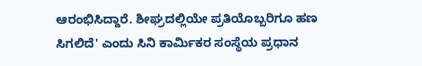ಆರಂಭಿಸಿದ್ದಾರೆ. ಶೀಘ್ರದಲ್ಲಿಯೇ ಪ್ರತಿಯೊಬ್ಬರಿಗೂ ಹಣ ಸಿಗಲಿದೆ' ಎಂದು ಸಿನಿ ಕಾರ್ಮಿಕರ ಸಂಸ್ಥೆಯ ಪ್ರಧಾನ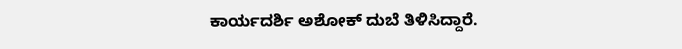ಕಾರ್ಯದರ್ಶಿ ಅಶೋಕ್ ದುಬೆ ತಿಳಿಸಿದ್ದಾರೆ.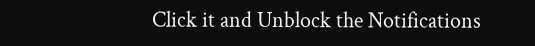Click it and Unblock the Notifications